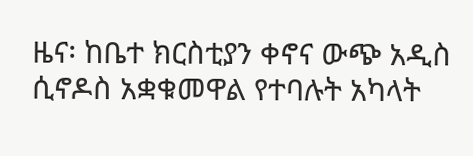ዜና፡ ከቤተ ክርስቲያን ቀኖና ውጭ አዲስ ሲኖዶስ አቋቁመዋል የተባሉት አካላት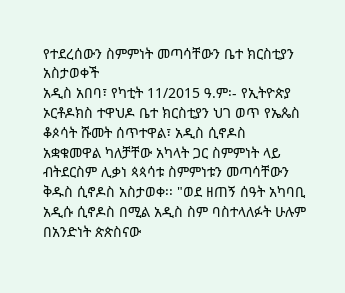የተደረሰውን ስምምነት መጣሳቸውን ቤተ ክርስቲያን አስታወቀች
አዲስ አበባ፣ የካቲት 11/2015 ዓ.ም፡- የኢትዮጵያ ኦርቶዶክስ ተዋህዶ ቤተ ክርስቲያን ህገ ወጥ የኤጴስ ቆጶሳት ሹመት ሰጥተዋል፣ አዲስ ሲኖዶስ አቋቁመዋል ካለቻቸው አካላት ጋር ስምምነት ላይ ብትደርስም ሊቃነ ጳጳሳቱ ስምምነቱን መጣሳቸውን ቅዱስ ሲኖዶስ አስታወቀ፡፡ "ወደ ዘጠኝ ሰዓት አካባቢ አዲሱ ሲኖዶስ በሚል አዲስ ስም ባስተላለፉት ሁሉም በአንድነት ጵጵስናው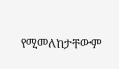የሚመለከታቸውም